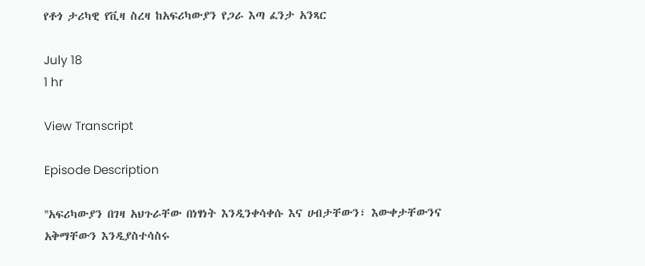የቶጎ ታሪካዊ የቪዛ ስረዛ ከአፍሪካውያን የጋራ እጣ ፈንታ አንጻር

July 18
1 hr

View Transcript

Episode Description

''አፍሪካውያን በገዛ አህጉራቸው በነፃነት እንዲንቀሳቀሱ እና ሀብታቸውን፣ እውቀታቸውንና አቅማቸውን እንዲያስተሳስሩ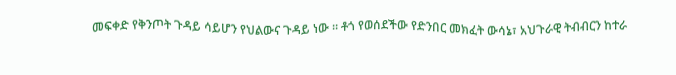መፍቀድ የቅንጦት ጉዳይ ሳይሆን የህልውና ጉዳይ ነው ። ቶጎ የወሰደችው የድንበር መክፈት ውሳኔ፣ አህጉራዊ ትብብርን ከተራ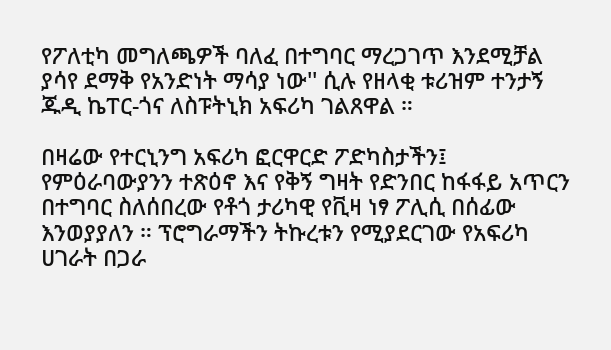የፖለቲካ መግለጫዎች ባለፈ በተግባር ማረጋገጥ እንደሚቻል ያሳየ ደማቅ የአንድነት ማሳያ ነው'' ሲሉ የዘላቂ ቱሪዝም ተንታኝ ጁዲ ኬፐር-ጎና ለስፑትኒክ አፍሪካ ገልጸዋል ።

በዛሬው የተርኒንግ አፍሪካ ፎርዋርድ ፖድካስታችን፤ የምዕራባውያንን ተጽዕኖ እና የቅኝ ግዛት የድንበር ከፋፋይ አጥርን በተግባር ስለሰበረው የቶጎ ታሪካዊ የቪዛ ነፃ ፖሊሲ በሰፊው እንወያያለን ። ፕሮግራማችን ትኩረቱን የሚያደርገው የአፍሪካ ሀገራት በጋራ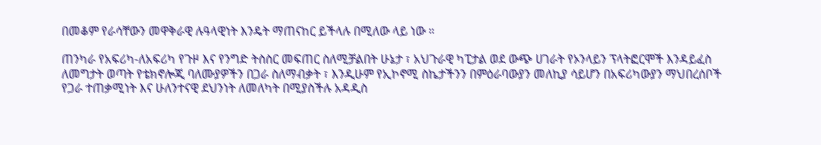በመቆም የራሳቸውን መዋቅራዊ ሉዓላዊነት እንዴት ማጠናከር ይችላሉ በሚለው ላይ ነው ።

ጠንካራ የአፍሪካ-ለአፍሪካ የጉዞ እና የንግድ ትስስር መፍጠር ስለሚቻልበት ሁኔታ ፣ አህጉራዊ ካፒታል ወደ ውጭ ሀገራት የኦንላይን ፕላትፎርሞች እንዳይፈስ ለመግታት ወጣት የቴክኖሎጂ ባለሙያዎችን በጋራ ስለማብቃት ፣ እንዲሁም የኢኮኖሚ ስኬታችንን በምዕራባውያን መለኪያ ሳይሆን በአፍሪካውያን ማህበረሰቦች የጋራ ተጠቃሚነት እና ሁለንተናዊ ደህንነት ለመለካት በሚያስችሉ አዳዲስ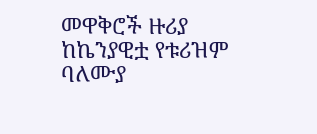መዋቅሮች ዙሪያ ከኬንያዊቷ የቱሪዝም ባለሙያ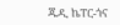ጁዲ ኬፐር-ጎና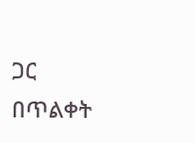ጋር በጥልቀት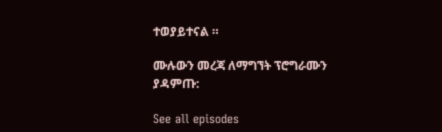ተወያይተናል ።

ሙሉውን መረጃ ለማግኘት ፕሮግራሙን ያዳምጡ:

See all episodes